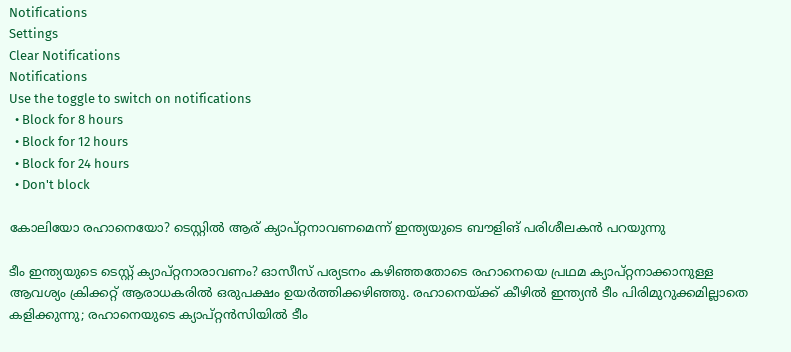Notifications
Settings
Clear Notifications
Notifications
Use the toggle to switch on notifications
  • Block for 8 hours
  • Block for 12 hours
  • Block for 24 hours
  • Don't block

കോലിയോ രഹാനെയോ? ടെസ്റ്റില്‍ ആര് ക്യാപ്റ്റനാവണമെന്ന് ഇന്ത്യയുടെ ബൗളിങ് പരിശീലകന്‍ പറയുന്നു

ടീം ഇന്ത്യയുടെ ടെസ്റ്റ് ക്യാപ്റ്റനാരാവണം? ഓസീസ് പര്യടനം കഴിഞ്ഞതോടെ രഹാനെയെ പ്രഥമ ക്യാപ്റ്റനാക്കാനുള്ള ആവശ്യം ക്രിക്കറ്റ് ആരാധകരില്‍ ഒരുപക്ഷം ഉയര്‍ത്തിക്കഴിഞ്ഞു. രഹാനെയ്ക്ക് കീഴില്‍ ഇന്ത്യന്‍ ടീം പിരിമുറുക്കമില്ലാതെ കളിക്കുന്നു; രഹാനെയുടെ ക്യാപ്റ്റന്‍സിയില്‍ ടീം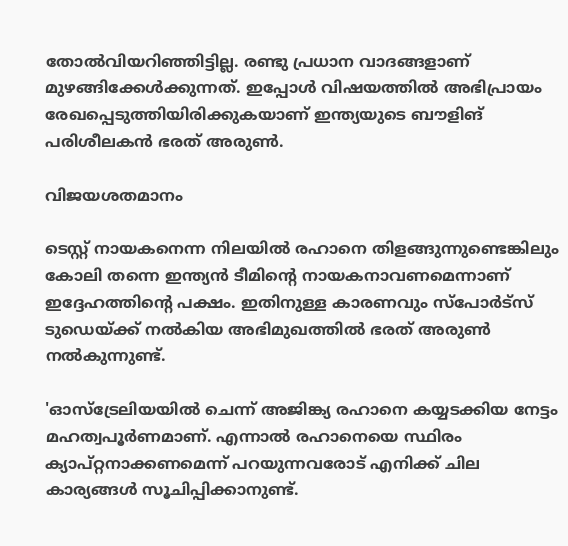തോല്‍വിയറിഞ്ഞിട്ടില്ല. രണ്ടു പ്രധാന വാദങ്ങളാണ് മുഴങ്ങിക്കേള്‍ക്കുന്നത്. ഇപ്പോള്‍ വിഷയത്തില്‍ അഭിപ്രായം രേഖപ്പെടുത്തിയിരിക്കുകയാണ് ഇന്ത്യയുടെ ബൗളിങ് പരിശീലകന്‍ ഭരത് അരുണ്‍.

വിജയശതമാനം

ടെസ്റ്റ് നായകനെന്ന നിലയില്‍ രഹാനെ തിളങ്ങുന്നുണ്ടെങ്കിലും കോലി തന്നെ ഇന്ത്യന്‍ ടീമിന്റെ നായകനാവണമെന്നാണ് ഇദ്ദേഹത്തിന്റെ പക്ഷം. ഇതിനുള്ള കാരണവും സ്‌പോര്‍ട്‌സ് ടുഡെയ്ക്ക് നല്‍കിയ അഭിമുഖത്തില്‍ ഭരത് അരുണ്‍ നല്‍കുന്നുണ്ട്.

'ഓസ്‌ട്രേലിയയില്‍ ചെന്ന് അജിങ്ക്യ രഹാനെ കയ്യടക്കിയ നേട്ടം മഹത്വപൂര്‍ണമാണ്. എന്നാല്‍ രഹാനെയെ സ്ഥിരം ക്യാപ്റ്റനാക്കണമെന്ന് പറയുന്നവരോട് എനിക്ക് ചില കാര്യങ്ങള്‍ സൂചിപ്പിക്കാനുണ്ട്.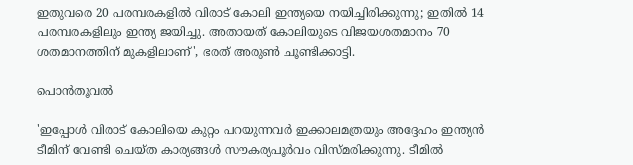ഇതുവരെ 20 പരമ്പരകളില്‍ വിരാട് കോലി ഇന്ത്യയെ നയിച്ചിരിക്കുന്നു; ഇതില്‍ 14 പരമ്പരകളിലും ഇന്ത്യ ജയിച്ചു. അതായത് കോലിയുടെ വിജയശതമാനം 70 ശതമാനത്തിന് മുകളിലാണ്', ഭരത് അരുണ്‍ ചൂണ്ടിക്കാട്ടി.

പൊൻതൂവൽ

'ഇപ്പോള്‍ വിരാട് കോലിയെ കുറ്റം പറയുന്നവര്‍ ഇക്കാലമത്രയും അദ്ദേഹം ഇന്ത്യന്‍ ടീമിന് വേണ്ടി ചെയ്ത കാര്യങ്ങള്‍ സൗകര്യപൂര്‍വം വിസ്മരിക്കുന്നു. ടീമില്‍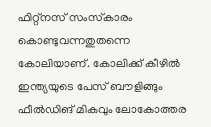ഫിറ്റ്‌നസ് സംസ്‌കാരം കൊണ്ടുവന്നതുതന്നെ കോലിയാണ്. കോലിക്ക് കീഴില്‍ ഇന്ത്യയുടെ പേസ് ബൗളിങ്ങും ഫീല്‍ഡിങ് മികവും ലോകോത്തര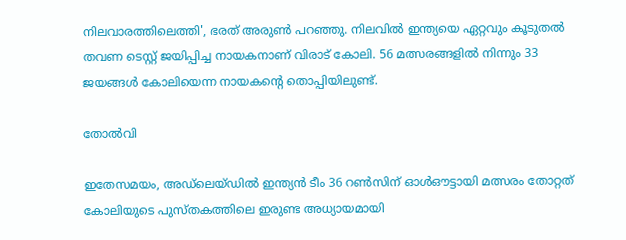നിലവാരത്തിലെത്തി', ഭരത് അരുണ്‍ പറഞ്ഞു. നിലവില്‍ ഇന്ത്യയെ ഏറ്റവും കൂടുതല്‍ തവണ ടെസ്റ്റ് ജയിപ്പിച്ച നായകനാണ് വിരാട് കോലി. 56 മത്സരങ്ങളില്‍ നിന്നും 33 ജയങ്ങള്‍ കോലിയെന്ന നായകന്റെ തൊപ്പിയിലുണ്ട്.

തോൽവി

ഇതേസമയം, അഡ്‌ലെയ്ഡില്‍ ഇന്ത്യന്‍ ടീം 36 റണ്‍സിന് ഓള്‍ഔട്ടായി മത്സരം തോറ്റത് കോലിയുടെ പുസ്തകത്തിലെ ഇരുണ്ട അധ്യായമായി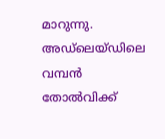മാറുന്നു. അഡ്‌ലെയ്ഡിലെ വമ്പന്‍ തോല്‍വിക്ക്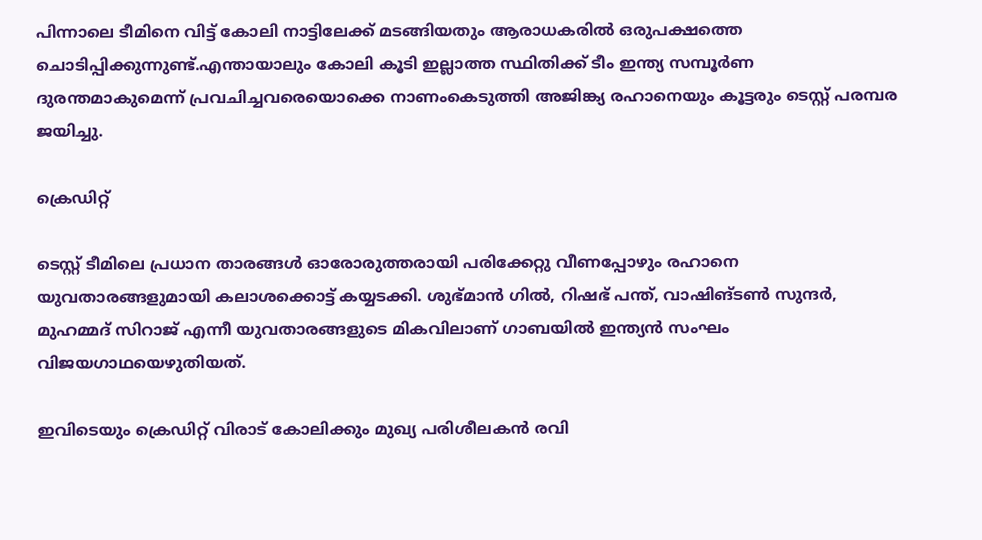പിന്നാലെ ടീമിനെ വിട്ട് കോലി നാട്ടിലേക്ക് മടങ്ങിയതും ആരാധകരില്‍ ഒരുപക്ഷത്തെ ചൊടിപ്പിക്കുന്നുണ്ട്.എന്തായാലും കോലി കൂടി ഇല്ലാത്ത സ്ഥിതിക്ക് ടീം ഇന്ത്യ സമ്പൂര്‍ണ ദുരന്തമാകുമെന്ന് പ്രവചിച്ചവരെയൊക്കെ നാണംകെടുത്തി അജിങ്ക്യ രഹാനെയും കൂട്ടരും ടെസ്റ്റ് പരമ്പര ജയിച്ചു.

ക്രെഡിറ്റ്

ടെസ്റ്റ് ടീമിലെ പ്രധാന താരങ്ങള്‍ ഓരോരുത്തരായി പരിക്കേറ്റു വീണപ്പോഴും രഹാനെ യുവതാരങ്ങളുമായി കലാശക്കൊട്ട് കയ്യടക്കി. ശുഭ്മാന്‍ ഗില്‍, റിഷഭ് പന്ത്, വാഷിങ്ടണ്‍ സുന്ദര്‍, മുഹമ്മദ് സിറാജ് എന്നീ യുവതാരങ്ങളുടെ മികവിലാണ് ഗാബയില്‍ ഇന്ത്യന്‍ സംഘം വിജയഗാഥയെഴുതിയത്.

ഇവിടെയും ക്രെഡിറ്റ് വിരാട് കോലിക്കും മുഖ്യ പരിശീലകന്‍ രവി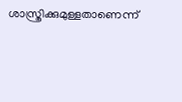ശാസ്ത്രിക്കുമുള്ളതാണെന്ന്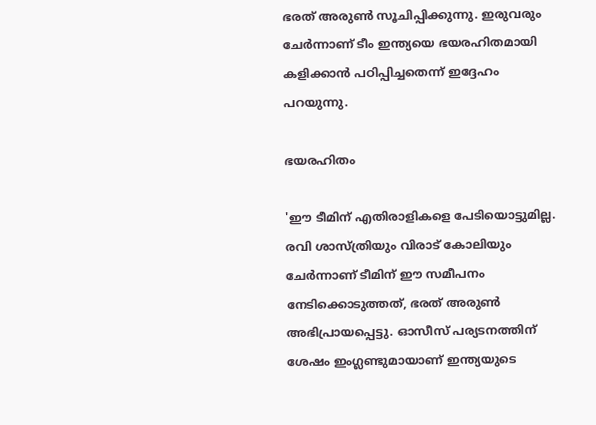ഭരത് അരുണ്‍ സൂചിപ്പിക്കുന്നു. ഇരുവരും ചേര്‍ന്നാണ് ടീം ഇന്ത്യയെ ഭയരഹിതമായി കളിക്കാന്‍ പഠിപ്പിച്ചതെന്ന് ഇദ്ദേഹം പറയുന്നു.

ഭയരഹിതം

'ഈ ടീമിന് എതിരാളികളെ പേടിയൊട്ടുമില്ല. രവി ശാസ്ത്രിയും വിരാട് കോലിയും ചേര്‍ന്നാണ് ടീമിന് ഈ സമീപനം നേടിക്കൊടുത്തത്, ഭരത് അരുണ്‍ അഭിപ്രായപ്പെട്ടു. ഓസീസ് പര്യടനത്തിന് ശേഷം ഇംഗ്ലണ്ടുമായാണ് ഇന്ത്യയുടെ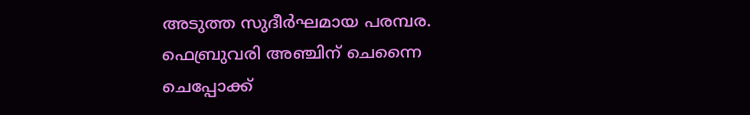അടുത്ത സുദീര്‍ഘമായ പരമ്പര. ഫെബ്രുവരി അഞ്ചിന് ചെന്നൈ ചെപ്പോക്ക്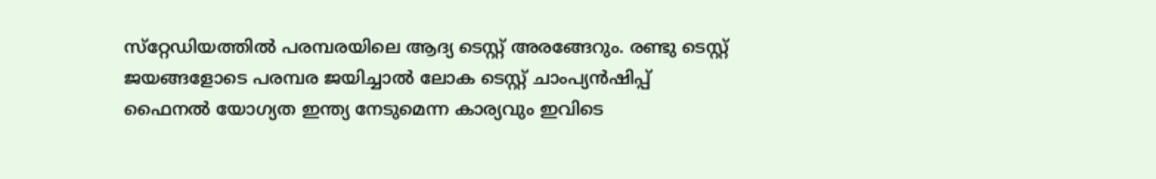സ്‌റ്റേഡിയത്തില്‍ പരമ്പരയിലെ ആദ്യ ടെസ്റ്റ് അരങ്ങേറും. രണ്ടു ടെസ്റ്റ് ജയങ്ങളോടെ പരമ്പര ജയിച്ചാല്‍ ലോക ടെസ്റ്റ് ചാംപ്യന്‍ഷിപ്പ് ഫൈനല്‍ യോഗ്യത ഇന്ത്യ നേടുമെന്ന കാര്യവും ഇവിടെ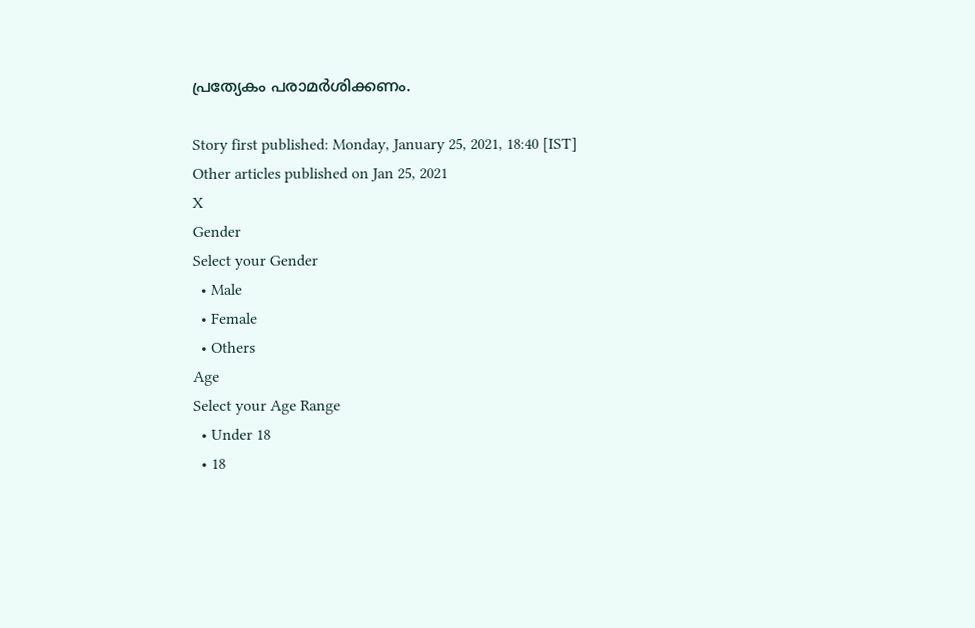പ്രത്യേകം പരാമര്‍ശിക്കണം.

Story first published: Monday, January 25, 2021, 18:40 [IST]
Other articles published on Jan 25, 2021
X
Gender
Select your Gender
  • Male
  • Female
  • Others
Age
Select your Age Range
  • Under 18
  • 18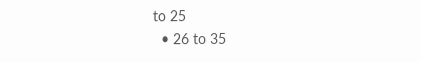to 25
  • 26 to 35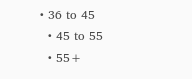• 36 to 45
  • 45 to 55
  • 55+